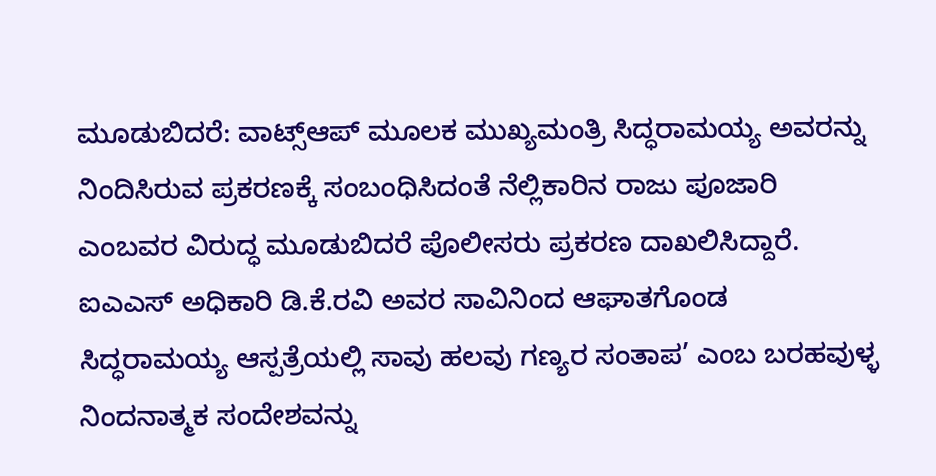ಮೂಡುಬಿದರೆ: ವಾಟ್ಸ್ಆಪ್ ಮೂಲಕ ಮುಖ್ಯಮಂತ್ರಿ ಸಿದ್ಧರಾಮಯ್ಯ ಅವರನ್ನು ನಿಂದಿಸಿರುವ ಪ್ರಕರಣಕ್ಕೆ ಸಂಬಂಧಿಸಿದಂತೆ ನೆಲ್ಲಿಕಾರಿನ ರಾಜು ಪೂಜಾರಿ ಎಂಬವರ ವಿರುದ್ಧ ಮೂಡುಬಿದರೆ ಪೊಲೀಸರು ಪ್ರಕರಣ ದಾಖಲಿಸಿದ್ದಾರೆ.
ಐಎಎಸ್ ಅಧಿಕಾರಿ ಡಿ.ಕೆ.ರವಿ ಅವರ ಸಾವಿನಿಂದ ಆಘಾತಗೊಂಡ ಸಿದ್ಧರಾಮಯ್ಯ ಆಸ್ಪತ್ರೆಯಲ್ಲಿ ಸಾವು ಹಲವು ಗಣ್ಯರ ಸಂತಾಪ’ ಎಂಬ ಬರಹವುಳ್ಳ ನಿಂದನಾತ್ಮಕ ಸಂದೇಶವನ್ನು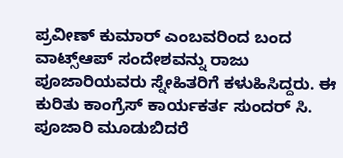ಪ್ರವೀಣ್ ಕುಮಾರ್ ಎಂಬವರಿಂದ ಬಂದ ವಾಟ್ಸ್ಆಪ್ ಸಂದೇಶವನ್ನು ರಾಜು ಪೂಜಾರಿಯವರು ಸ್ನೇಹಿತರಿಗೆ ಕಳುಹಿಸಿದ್ದರು. ಈ ಕುರಿತು ಕಾಂಗ್ರೆಸ್ ಕಾರ್ಯಕರ್ತ ಸುಂದರ್ ಸಿ. ಪೂಜಾರಿ ಮೂಡುಬಿದರೆ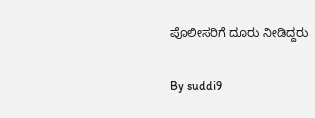ಪೊಲೀಸರಿಗೆ ದೂರು ನೀಡಿದ್ದರು

By suddi9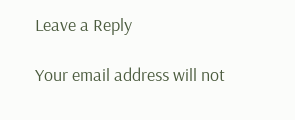Leave a Reply

Your email address will not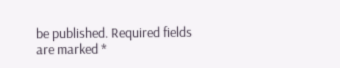be published. Required fields are marked *